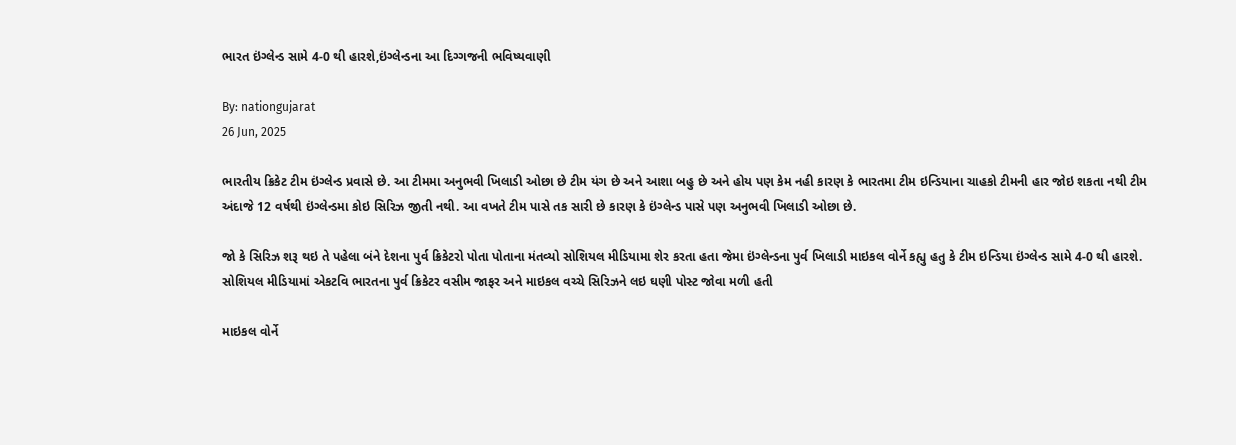ભારત ઇંગ્લેન્ડ સામે 4-0 થી હારશે,ઇંગ્લેન્ડના આ દિગ્ગજની ભવિષ્યવાણી

By: nationgujarat
26 Jun, 2025

ભારતીય ક્રિકેટ ટીમ ઇંગ્લેન્ડ પ્રવાસે છે. આ ટીમમા અનુભવી ખિલાડી ઓછા છે ટીમ યંગ છે અને આશા બહુ છે અને હોય પણ કેમ નહી કારણ કે ભારતમા ટીમ ઇન્ડિયાના ચાહકો ટીમની હાર જોઇ શકતા નથી ટીમ અંદાજે 12 વર્ષથી ઇંગ્લેન્ડમા કોઇ સિરિઝ જીતી નથી. આ વખતે ટીમ પાસે તક સારી છે કારણ કે ઇંગ્લેન્ડ પાસે પણ અનુભવી ખિલાડી ઓછા છે.

જો કે સિરિઝ શરૂ થઇ તે પહેલા બંને દેશના પુર્વ ક્રિકેટરો પોતા પોતાના મંતવ્યો સોશિયલ મીડિયામા શેર કરતા હતા જેમા ઇંગ્લેન્ડના પુર્વ ખિલાડી માઇકલ વોર્ને કહ્યુ હતુ કે ટીમ ઇન્ડિયા ઇંગ્લેન્ડ સામે 4-0 થી હારશે. સોશિયલ મીડિયામાં એકટવિ ભારતના પુર્વ ક્રિકેટર વસીમ જાફર અને માઇકલ વચ્ચે સિરિઝને લઇ ઘણી પોસ્ટ જોવા મળી હતી

માઇકલ વોર્ને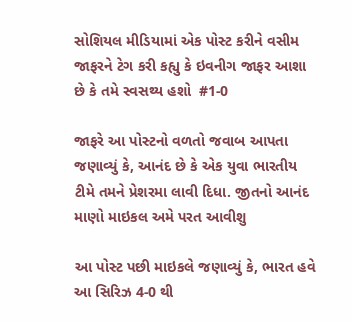સોશિયલ મીડિયામાં એક પોસ્ટ કરીને વસીમ જાફરને ટેગ કરી કહ્યુ કે ઇવનીગ જાફર આશા છે કે તમે સ્વસથ્ય હશો  #1-0

જાફરે આ પોસ્ટનો વળતો જવાબ આપતા જણાવ્યું કે, આનંદ છે કે એક યુવા ભારતીય ટીમે તમને પ્રેશરમા લાવી દિધા. જીતનો આનંદ માણો માઇકલ અમે પરત આવીશુ

આ પોસ્ટ પછી માઇકલે જણાવ્યું કે, ભારત હવે આ સિરિઝ 4-0 થી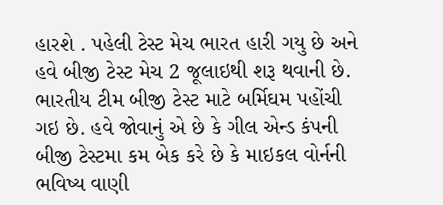હારશે . પહેલી ટેસ્ટ મેચ ભારત હારી ગયુ છે અને હવે બીજી ટેસ્ટ મેચ 2 જૂલાઇથી શરૂ થવાની છે. ભારતીય ટીમ બીજી ટેસ્ટ માટે બર્મિઘમ પહોંચી ગઇ છે. હવે જોવાનું એ છે કે ગીલ એન્ડ કંપની બીજી ટેસ્ટમા કમ બેક કરે છે કે માઇકલ વોર્નની ભવિષ્ય વાણી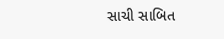સાચી સાબિત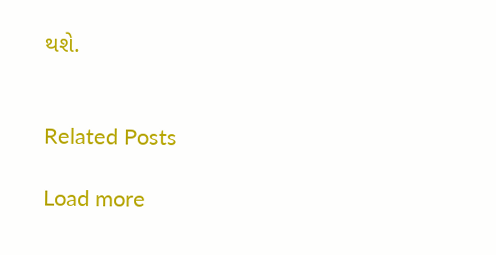થશે.


Related Posts

Load more